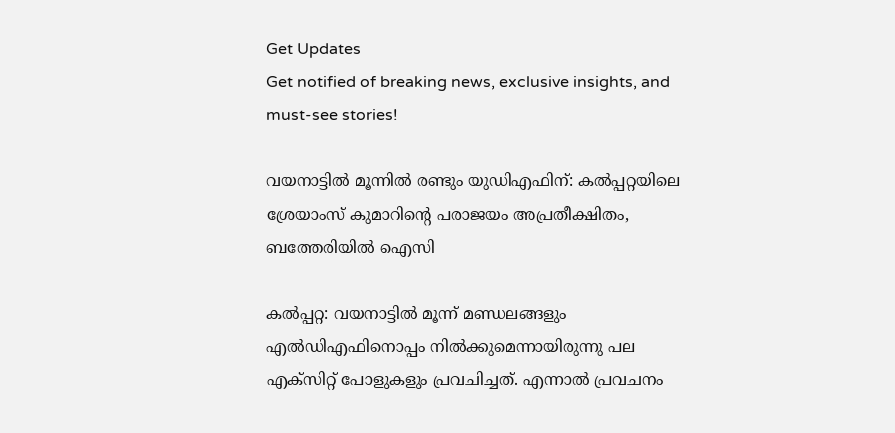Get Updates
Get notified of breaking news, exclusive insights, and must-see stories!

വയനാട്ടിൽ മൂന്നിൽ രണ്ടും യുഡിഎഫിന്: കൽപ്പറ്റയിലെ ശ്രേയാംസ് കുമാറിന്റെ പരാജയം അപ്രതീക്ഷിതം, ബത്തേരിയിൽ ഐസി

കൽപ്പറ്റ: വയനാട്ടിൽ മൂന്ന് മണ്ഡലങ്ങളും എൽഡിഎഫിനൊപ്പം നിൽക്കുമെന്നായിരുന്നു പല എക്സിറ്റ് പോളുകളും പ്രവചിച്ചത്. എന്നാൽ പ്രവചനം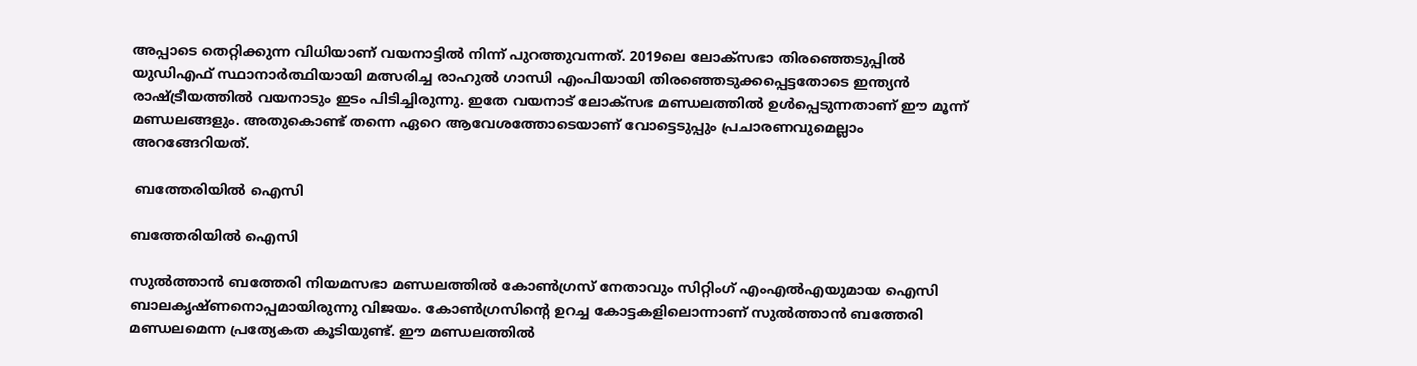അപ്പാടെ തെറ്റിക്കുന്ന വിധിയാണ് വയനാട്ടിൽ നിന്ന് പുറത്തുവന്നത്. 2019ലെ ലോക്സഭാ തിരഞ്ഞെടുപ്പിൽ യുഡിഎഫ് സ്ഥാനാർത്ഥിയായി മത്സരിച്ച രാഹുൽ ഗാന്ധി എംപിയായി തിരഞ്ഞെടുക്കപ്പെട്ടതോടെ ഇന്ത്യൻ രാഷ്ട്രീയത്തിൽ വയനാടും ഇടം പിടിച്ചിരുന്നു. ഇതേ വയനാട് ലോക്സഭ മണ്ഡലത്തിൽ ഉൾപ്പെടുന്നതാണ് ഈ മൂന്ന് മണ്ഡലങ്ങളും. അതുകൊണ്ട് തന്നെ ഏറെ ആവേശത്തോടെയാണ് വോട്ടെടുപ്പും പ്രചാരണവുമെല്ലാം അറങ്ങേറിയത്.

 ബത്തേരിയിൽ ഐസി

ബത്തേരിയിൽ ഐസി

സുൽത്താൻ ബത്തേരി നിയമസഭാ മണ്ഡലത്തിൽ കോൺഗ്രസ് നേതാവും സിറ്റിംഗ് എംഎൽഎയുമായ ഐസി ബാലകൃഷ്ണനൊപ്പമായിരുന്നു വിജയം. കോൺഗ്രസിന്റെ ഉറച്ച കോട്ടകളിലൊന്നാണ് സുൽത്താൻ ബത്തേരി മണ്ഡലമെന്ന പ്രത്യേകത കൂടിയുണ്ട്. ഈ മണ്ഡലത്തിൽ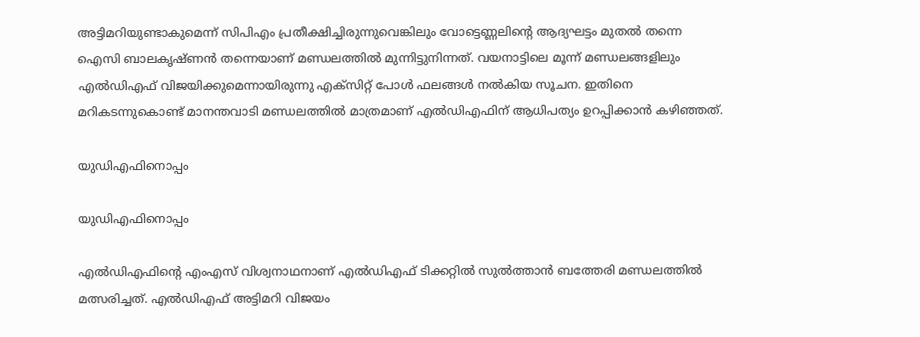അട്ടിമറിയുണ്ടാകുമെന്ന് സിപിഎം പ്രതീക്ഷിച്ചിരുന്നുവെങ്കിലും വോട്ടെണ്ണലിന്റെ ആദ്യഘട്ടം മുതൽ തന്നെ ഐസി ബാലകൃഷ്ണൻ തന്നെയാണ് മണ്ഡലത്തിൽ മുന്നിട്ടുനിന്നത്. വയനാട്ടിലെ മൂന്ന് മണ്ഡലങ്ങളിലും എൽഡിഎഫ് വിജയിക്കുമെന്നായിരുന്നു എക്സിറ്റ് പോൾ ഫലങ്ങൾ നൽകിയ സൂചന. ഇതിനെ മറികടന്നുകൊണ്ട് മാനന്തവാടി മണ്ഡലത്തിൽ മാത്രമാണ് എൽഡിഎഫിന് ആധിപത്യം ഉറപ്പിക്കാൻ കഴിഞ്ഞത്.

യുഡിഎഫിനൊപ്പം

യുഡിഎഫിനൊപ്പം

എൽഡിഎഫിന്റെ എംഎസ് വിശ്വനാഥനാണ് എൽഡിഎഫ് ടിക്കറ്റിൽ സുൽത്താൻ ബത്തേരി മണ്ഡലത്തിൽ മത്സരിച്ചത്. എൽഡിഎഫ് അട്ടിമറി വിജയം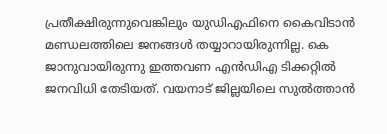പ്രതീക്ഷിരുന്നുവെങ്കിലും യുഡിഎഫിനെ കൈവിടാൻ മണ്ഡലത്തിലെ ജനങ്ങൾ തയ്യാറായിരുന്നില്ല. കെ ജാനുവായിരുന്നു ഇത്തവണ എൻഡിഎ ടിക്കറ്റിൽ ജനവിധി തേടിയത്. വയനാട് ജില്ലയിലെ സുല്‍ത്താന്‍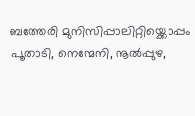ബത്തേരി മുനിസിപ്പാലിറ്റിയ്ക്കൊപ്പം പൂതാടി, നെന്മേനി, നൂല്‍പ്പുഴ,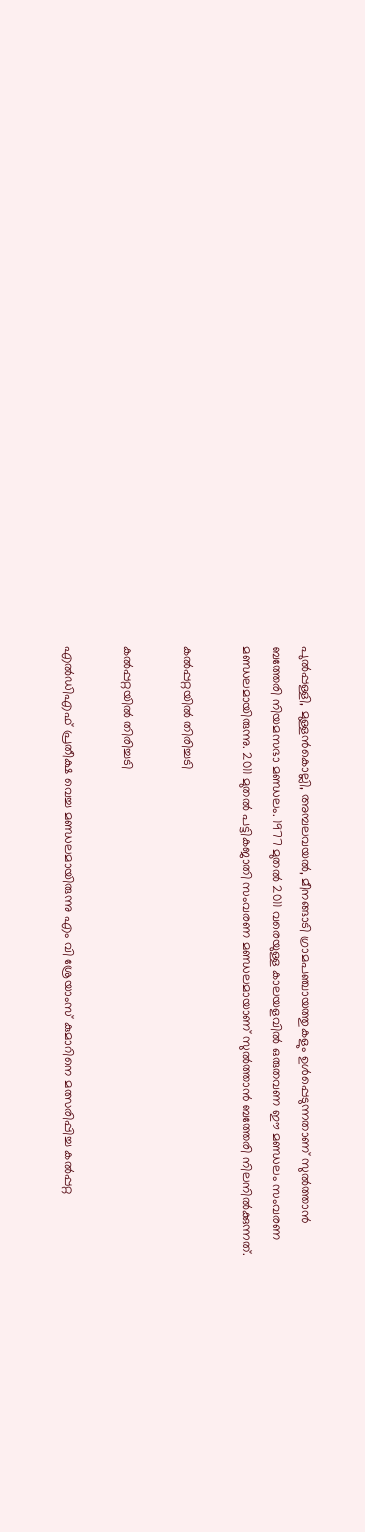പുല്‍പ്പള്ളി, മുള്ളന്‍കൊല്ലി, അമ്പലവയല്‍, മീനങ്ങാടി ഗ്രാമപഞ്ചായത്തുകളും ഉൾപ്പെടുന്നതാണ് സുല്‍ത്താന്‍ ബത്തേരി നിയമസഭാ മണ്ഡലം. 1977 മുതല്‍ 2011 വരെയുള്ള കാലയളവില്‍ ഒരുതവണ ഈ മണ്ഡലം സംവരണ മണ്ഡലമായിരുന്നു. 2011 മുതല്‍ പട്ടികജാതി സംവരണ മണ്ഡലമായാണ് സുൽത്താൻ ബത്തേരി നിലനിൽക്കുന്നത്.

കൽപ്പറ്റയിൽ തിരിച്ചടി

കൽപ്പറ്റയിൽ തിരിച്ചടി

എൽഡിഎഫ് പ്രതീക്ഷ വെച്ച മണ്ഡലമായിരുന്നു എം വി ശ്രേയാംസ് കുമാറിനെ മത്സരിപ്പിച്ച കൽപ്പറ്റ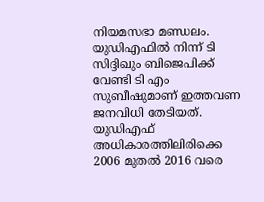നിയമസഭാ മണ്ഡലം. യുഡിഎഫിൽ നിന്ന് ടി സിദ്ദിഖും ബിജെപിക്ക് വേണ്ടി ടി എം സുബീഷുമാണ് ഇത്തവണ ജനവിധി തേടിയത്. യുഡിഎഫ് അധികാരത്തിലിരിക്കെ 2006 മുതൽ 2016 വരെ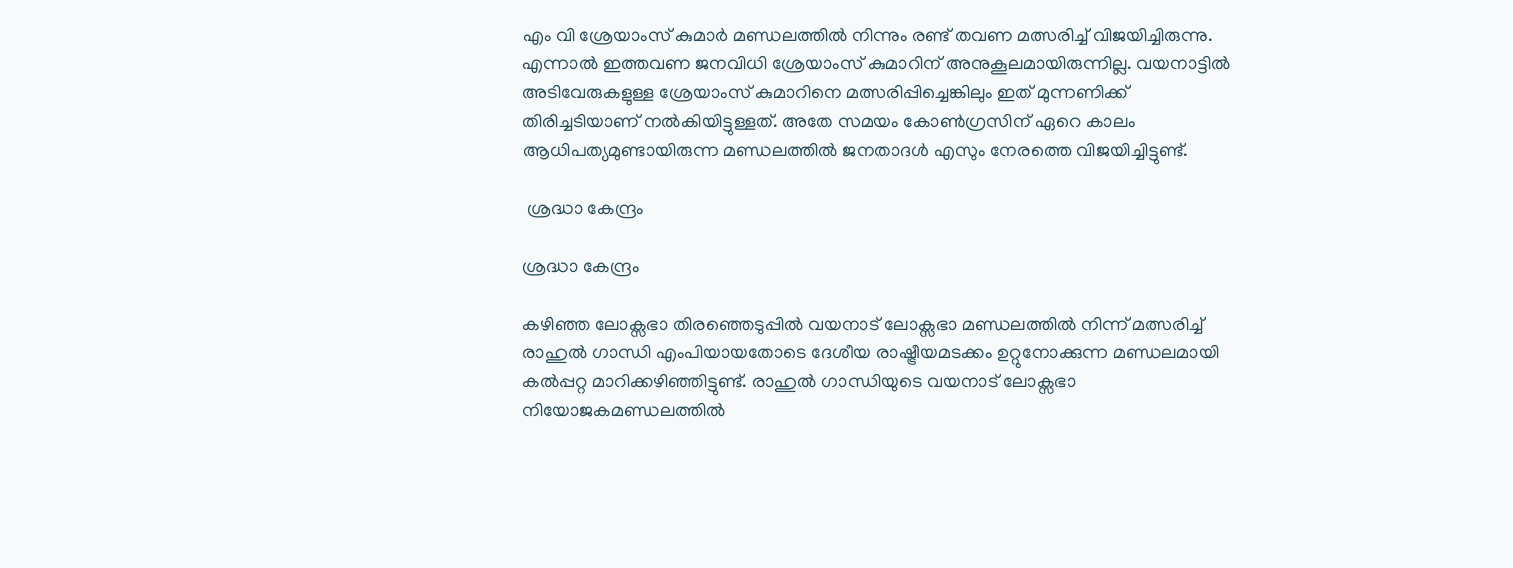എം വി ശ്രേയാംസ് കുമാർ മണ്ഡലത്തിൽ നിന്നും രണ്ട് തവണ മത്സരിച്ച് വിജയിച്ചിരുന്നു. എന്നാൽ ഇത്തവണ ജനവിധി ശ്രേയാംസ് കുമാറിന് അനുകൂലമായിരുന്നില്ല. വയനാട്ടിൽ അടിവേരുകളുള്ള ശ്രേയാംസ് കുമാറിനെ മത്സരിപ്പിച്ചെങ്കിലും ഇത് മുന്നണിക്ക് തിരിച്ചടിയാണ് നൽകിയിട്ടുള്ളത്. അതേ സമയം കോണ്‍ഗ്രസിന് ഏറെ കാലം ആധിപത്യമുണ്ടായിരുന്ന മണ്ഡലത്തിൽ ജനതാദള്‍ എസും നേരത്തെ വിജയിച്ചിട്ടുണ്ട്.

 ശ്രദ്ധാ കേന്ദ്രം

ശ്രദ്ധാ കേന്ദ്രം

കഴിഞ്ഞ ലോക്സഭാ തിരഞ്ഞെടുപ്പിൽ വയനാട് ലോക്സഭാ മണ്ഡലത്തിൽ നിന്ന് മത്സരിച്ച് രാഹുൽ ഗാന്ധി എംപിയായതോടെ ദേശീയ രാഷ്ട്രീയമടക്കം ഉറ്റുനോക്കുന്ന മണ്ഡലമായി കൽപ്പറ്റ മാറിക്കഴിഞ്ഞിട്ടുണ്ട്. രാഹുൽ ഗാന്ധിയുടെ വയനാട് ലോക്സഭാ നിയോജകമണ്ഡലത്തിൽ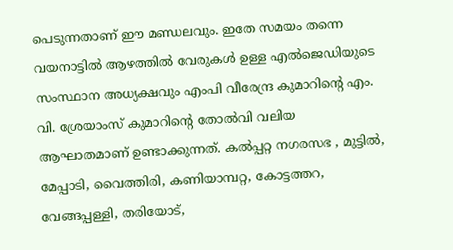പെടുന്നതാണ് ഈ മണ്ഡലവും. ഇതേ സമയം തന്നെ വയനാട്ടിൽ ആഴത്തിൽ വേരുകള്‍ ഉള്ള എൽജെഡിയുടെ സംസ്ഥാന അധ്യക്ഷവും എംപി വീരേന്ദ്ര കുമാറിന്റെ എം. വി. ശ്രേയാംസ് കുമാറിന്റെ തോൽവി വലിയ ആഘാതമാണ് ഉണ്ടാക്കുന്നത്. കൽപ്പറ്റ നഗരസഭ , മുട്ടിൽ, മേപ്പാടി, വൈത്തിരി, കണിയാമ്പറ്റ, കോട്ടത്തറ, വേങ്ങപ്പള്ളി, തരിയോട്,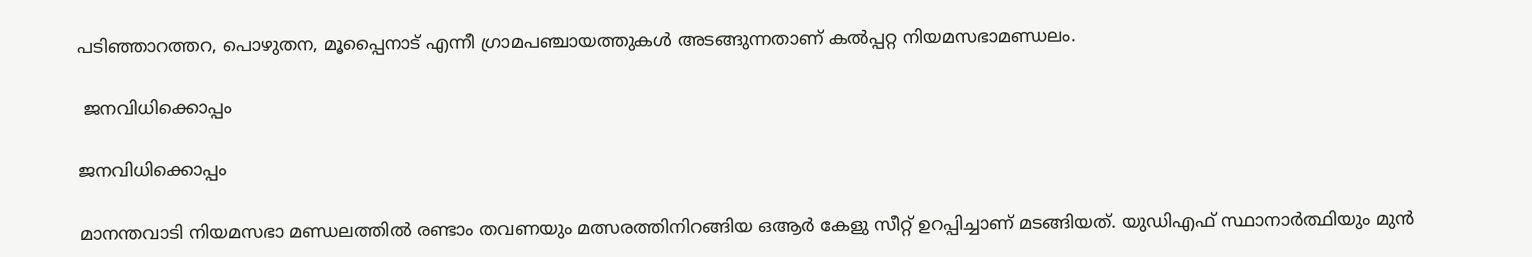പടിഞ്ഞാറത്തറ, പൊഴുതന, മൂപ്പൈനാട് എന്നീ ഗ്രാമപഞ്ചായത്തുകൾ അടങ്ങുന്നതാണ് കൽപ്പറ്റ നിയമസഭാമണ്ഡലം.

 ജനവിധിക്കൊപ്പം

ജനവിധിക്കൊപ്പം

മാനന്തവാടി നിയമസഭാ മണ്ഡലത്തിൽ രണ്ടാം തവണയും മത്സരത്തിനിറങ്ങിയ ഒആർ കേളു സീറ്റ് ഉറപ്പിച്ചാണ് മടങ്ങിയത്. യുഡിഎഫ് സ്ഥാനാർത്ഥിയും മുൻ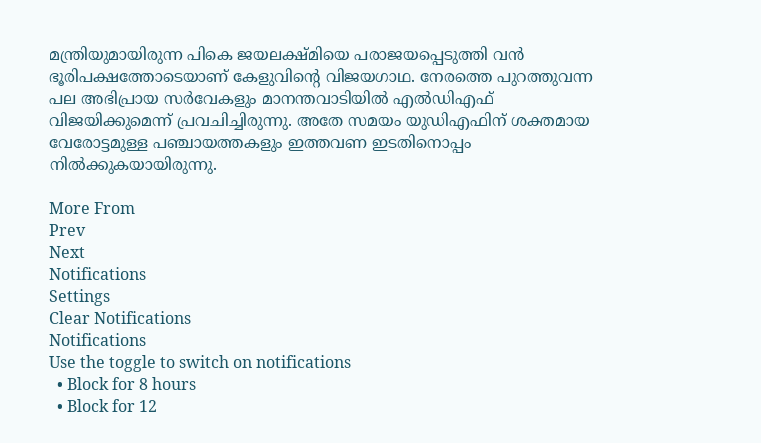മന്ത്രിയുമായിരുന്ന പികെ ജയലക്ഷ്മിയെ പരാജയപ്പെടുത്തി വൻ ഭൂരിപക്ഷത്തോടെയാണ് കേളുവിന്റെ വിജയഗാഥ. നേരത്തെ പുറത്തുവന്ന പല അഭിപ്രായ സർവേകളും മാനന്തവാടിയിൽ എൽഡിഎഫ് വിജയിക്കുമെന്ന് പ്രവചിച്ചിരുന്നു. അതേ സമയം യുഡിഎഫിന് ശക്തമായ വേരോട്ടമുള്ള പഞ്ചായത്തകളും ഇത്തവണ ഇടതിനൊപ്പം നിൽക്കുകയായിരുന്നു.

More From
Prev
Next
Notifications
Settings
Clear Notifications
Notifications
Use the toggle to switch on notifications
  • Block for 8 hours
  • Block for 12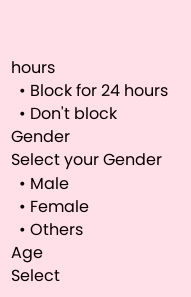hours
  • Block for 24 hours
  • Don't block
Gender
Select your Gender
  • Male
  • Female
  • Others
Age
Select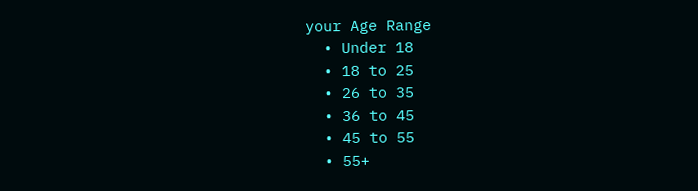your Age Range
  • Under 18
  • 18 to 25
  • 26 to 35
  • 36 to 45
  • 45 to 55
  • 55+